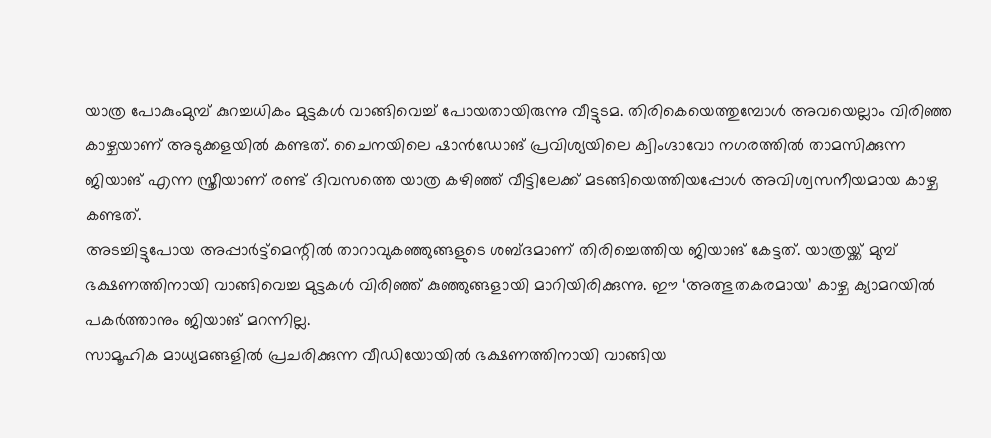യാത്ര പോകുംമുമ്പ് കുറച്ചധികം മുട്ടകൾ വാങ്ങിവെച്ച് പോയതായിരുന്നു വീട്ടുടമ. തിരികെയെത്തുമ്പോൾ അവയെല്ലാം വിരിഞ്ഞ കാഴ്ചയാണ് അടുക്കളയിൽ കണ്ടത്. ചൈനയിലെ ഷാൻഡോങ് പ്രവിശ്യയിലെ ക്വിംഗ്ദാവോ നഗരത്തിൽ താമസിക്കുന്ന ജിയാങ് എന്ന സ്ത്രീയാണ് രണ്ട് ദിവസത്തെ യാത്ര കഴിഞ്ഞ് വീട്ടിലേക്ക് മടങ്ങിയെത്തിയപ്പോൾ അവിശ്വസനീയമായ കാഴ്ച കണ്ടത്.
അടച്ചിട്ടുപോയ അപ്പാർട്ട്മെന്റിൽ താറാവുകഞ്ഞുങ്ങളുടെ ശബ്ദമാണ് തിരിച്ചെത്തിയ ജിയാങ് കേട്ടത്. യാത്രയ്ക്ക് മുമ്പ് ഭക്ഷണത്തിനായി വാങ്ങിവെച്ച മുട്ടകൾ വിരിഞ്ഞ് കുഞ്ഞുങ്ങളായി മാറിയിരിക്കുന്നു. ഈ ‘അത്ഭുതകരമായ’ കാഴ്ച ക്യാമറയിൽ പകർത്താനും ജിയാങ് മറന്നില്ല.
സാമൂഹിക മാധ്യമങ്ങളിൽ പ്രചരിക്കുന്ന വീഡിയോയിൽ ഭക്ഷണത്തിനായി വാങ്ങിയ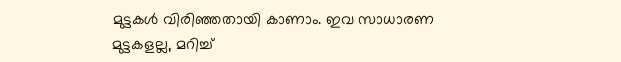മുട്ടകൾ വിരിഞ്ഞതായി കാണാം. ഇവ സാധാരണ മുട്ടകളല്ല, മറിച്ച്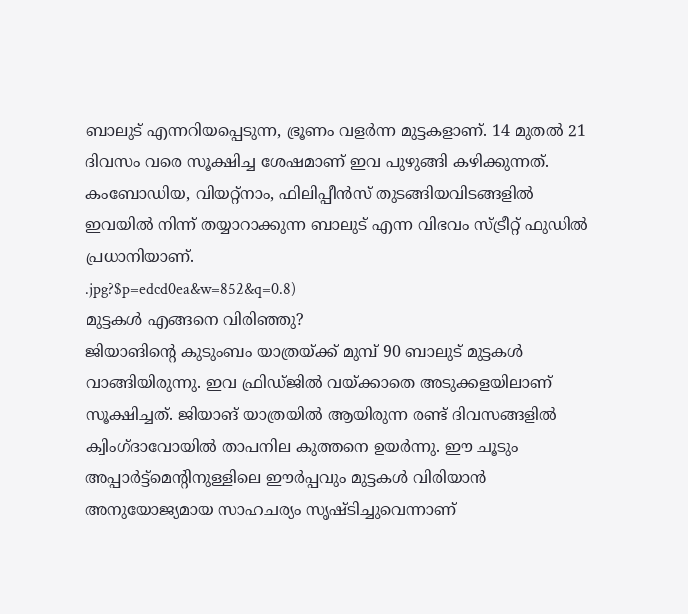ബാലുട് എന്നറിയപ്പെടുന്ന, ഭ്രൂണം വളർന്ന മുട്ടകളാണ്. 14 മുതൽ 21 ദിവസം വരെ സൂക്ഷിച്ച ശേഷമാണ് ഇവ പുഴുങ്ങി കഴിക്കുന്നത്. കംബോഡിയ, വിയറ്റ്നാം, ഫിലിപ്പീൻസ് തുടങ്ങിയവിടങ്ങളിൽ ഇവയിൽ നിന്ന് തയ്യാറാക്കുന്ന ബാലുട് എന്ന വിഭവം സ്ട്രീറ്റ് ഫുഡിൽ പ്രധാനിയാണ്.
.jpg?$p=edcd0ea&w=852&q=0.8)
മുട്ടകൾ എങ്ങനെ വിരിഞ്ഞു?
ജിയാങിന്റെ കുടുംബം യാത്രയ്ക്ക് മുമ്പ് 90 ബാലുട് മുട്ടകൾ വാങ്ങിയിരുന്നു. ഇവ ഫ്രിഡ്ജിൽ വയ്ക്കാതെ അടുക്കളയിലാണ് സൂക്ഷിച്ചത്. ജിയാങ് യാത്രയിൽ ആയിരുന്ന രണ്ട് ദിവസങ്ങളിൽ ക്വിംഗ്ദാവോയിൽ താപനില കുത്തനെ ഉയർന്നു. ഈ ചൂടും അപ്പാർട്ട്മെന്റിനുള്ളിലെ ഈർപ്പവും മുട്ടകൾ വിരിയാൻ അനുയോജ്യമായ സാഹചര്യം സൃഷ്ടിച്ചുവെന്നാണ്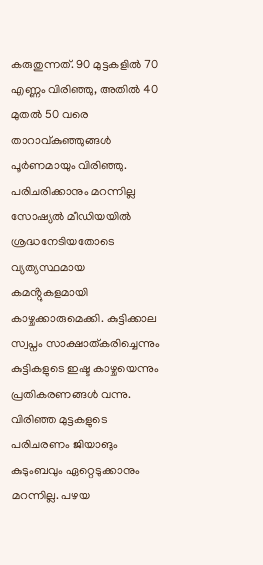കരുതുന്നത്. 90 മുട്ടകളിൽ 70 എണ്ണം വിരിഞ്ഞു, അതിൽ 40 മുതൽ 50 വരെ താറാവ്കുഞ്ഞുങ്ങൾ പൂർണമായും വിരിഞ്ഞു.
പരിചരിക്കാനും മറന്നില്ല
സോഷ്യൽ മീഡിയയിൽ ശ്രദ്ധനേടിയതോടെ വ്യത്യസ്ഥമായ കമൻ്റുകളമായി കാഴ്ചക്കാരുമെക്കി. കുട്ടിക്കാല സ്വപ്നം സാക്ഷാത്കരിച്ചെന്നും കുട്ടികളുടെ ഇഷ്ട കാഴ്ചയെന്നും പ്രതികരണങ്ങൾ വന്നു.
വിരിഞ്ഞ മുട്ടകളുടെ പരിചരണം ജിയാങും കുടുംബവും ഏറ്റെടുക്കാനും മറന്നില്ല. പഴയ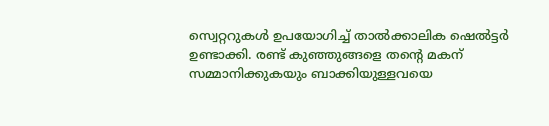സ്വെറ്ററുകൾ ഉപയോഗിച്ച് താൽക്കാലിക ഷെൽട്ടർ ഉണ്ടാക്കി. രണ്ട് കുഞ്ഞുങ്ങളെ തന്റെ മകന് സമ്മാനിക്കുകയും ബാക്കിയുള്ളവയെ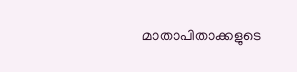മാതാപിതാക്കളുടെ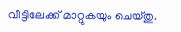വീട്ടിലേക്ക് മാറ്റുകയും ചെയ്തു.